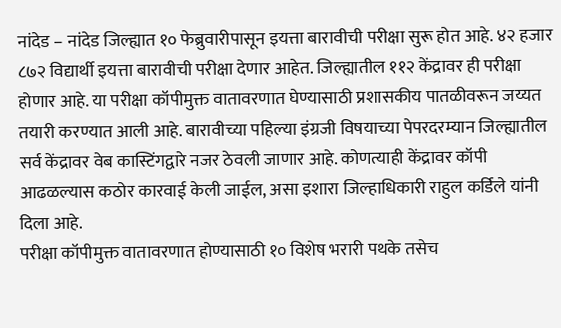नांदेड – नांदेड जिल्ह्यात १० फेब्रुवारीपासून इयत्ता बारावीची परीक्षा सुरू होत आहे. ४२ हजार ८७२ विद्यार्थी इयत्ता बारावीची परीक्षा देणार आहेत. जिल्ह्यातील ११२ केंद्रावर ही परीक्षा होणार आहे. या परीक्षा कॉपीमुक्त वातावरणात घेण्यासाठी प्रशासकीय पातळीवरून जय्यत तयारी करण्यात आली आहे. बारावीच्या पहिल्या इंग्रजी विषयाच्या पेपरदरम्यान जिल्ह्यातील सर्व केंद्रावर वेब कास्टिंगद्वारे नजर ठेवली जाणार आहे. कोणत्याही केंद्रावर कॉपी आढळल्यास कठोर कारवाई केली जाईल, असा इशारा जिल्हाधिकारी राहुल कर्डिले यांनी दिला आहे.
परीक्षा कॉपीमुक्त वातावरणात होण्यासाठी १० विशेष भरारी पथके तसेच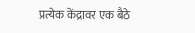प्रत्येक केंद्रावर एक बैठे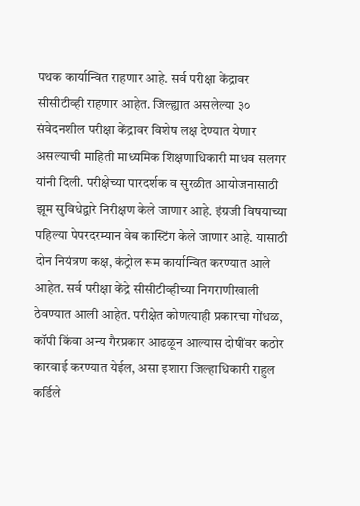पथक कार्यान्वित राहणार आहे. सर्व परीक्षा केंद्रावर सीसीटीव्ही राहणार आहेत. जिल्ह्यात असलेल्या ३० संवेदनशील परीक्षा केंद्रावर विशेष लक्ष देण्यात येणार असल्याची माहिती माध्यमिक शिक्षणाधिकारी माधव सलगर यांनी दिली. परीक्षेच्या पारदर्शक व सुरळीत आयोजनासाठी झूम सुविधेद्वारे निरीक्षण केले जाणार आहे. इंग्रजी विषयाच्या पहिल्या पेपरदरम्यान वेब कास्टिंग केले जाणार आहे. यासाठी दोन नियंत्रण कक्ष, कंट्रोल रूम कार्यान्वित करण्यात आले आहेत. सर्व परीक्षा केंद्रे सीसीटीव्हीच्या निगराणीखाली ठेवण्यात आली आहेत. परीक्षेत कोणत्याही प्रकारचा गोंधळ, कॉपी किंवा अन्य गैरप्रकार आढळून आल्यास दोषींवर कठोर कारवाई करण्यात येईल, असा इशारा जिल्हाधिकारी राहुल कर्डिले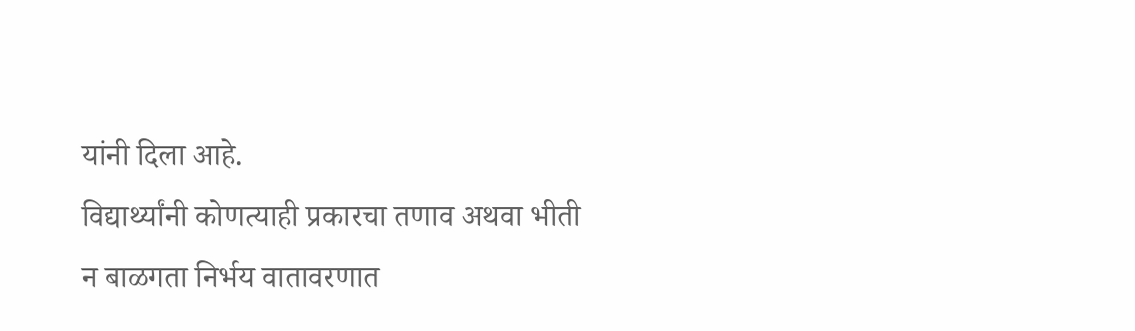यांनी दिला आहे.
विद्यार्थ्यांनी कोणत्याही प्रकारचा तणाव अथवा भीती न बाळगता निर्भय वातावरणात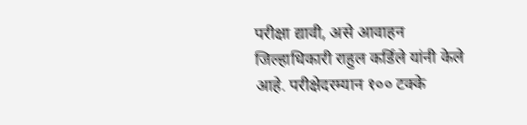परीक्षा द्यावी, असे आवाहन जिल्हाधिकारी राहुल कर्डिले यांनी केले आहे. परीक्षेदरम्यान १०० टक्के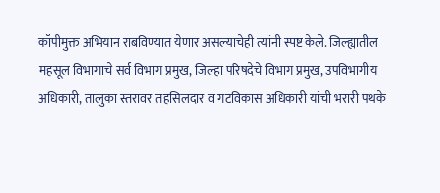कॉपीमुक्त अभियान राबविण्यात येणार असल्याचेही त्यांनी स्पष्ट केले. जिल्ह्यातील महसूल विभागाचे सर्व विभाग प्रमुख, जिल्हा परिषदेचे विभाग प्रमुख, उपविभागीय अधिकारी, तालुका स्तरावर तहसिलदार व गटविकास अधिकारी यांची भरारी पथके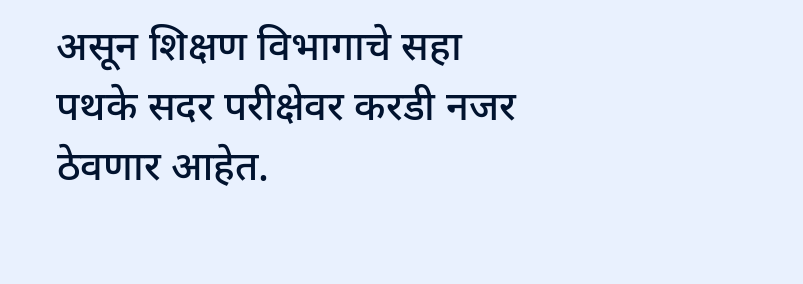असून शिक्षण विभागाचे सहा पथके सदर परीक्षेवर करडी नजर ठेवणार आहेत.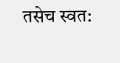तसेच स्वत: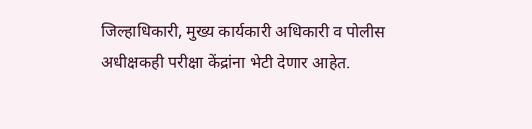जिल्हाधिकारी, मुख्य कार्यकारी अधिकारी व पोलीस अधीक्षकही परीक्षा केंद्रांना भेटी देणार आहेत.